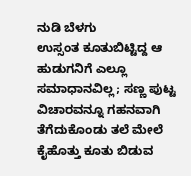ನುಡಿ ಬೆಳಗು
ಉಸ್ಸಂತ ಕೂತುಬಿಟ್ಟಿದ್ದ ಆ ಹುಡುಗನಿಗೆ ಎಲ್ಲೂ ಸಮಾಧಾನವಿಲ್ಲ; ಸಣ್ಣ ಪುಟ್ಟ ವಿಚಾರವನ್ನೂ ಗಹನವಾಗಿ ತೆಗೆದುಕೊಂಡು ತಲೆ ಮೇಲೆ ಕೈಹೊತ್ತು ಕೂತು ಬಿಡುವ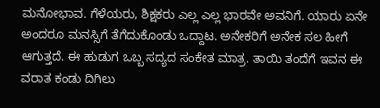ಮನೋಭಾವ. ಗೆಳೆಯರು, ಶಿಕ್ಷಕರು ಎಲ್ಲ ಎಲ್ಲ ಭಾರವೇ ಅವನಿಗೆ. ಯಾರು ಏನೇ ಅಂದರೂ ಮನಸ್ಸಿಗೆ ತೆಗೆದುಕೊಂಡು ಒದ್ದಾಟ. ಅನೇಕರಿಗೆ ಅನೇಕ ಸಲ ಹೀಗೆ ಆಗುತ್ತದೆ. ಈ ಹುಡುಗ ಒಬ್ಬ ಸದ್ಯದ ಸಂಕೇತ ಮಾತ್ರ. ತಾಯಿ ತಂದೆಗೆ ಇವನ ಈ ವರಾತ ಕಂಡು ದಿಗಿಲು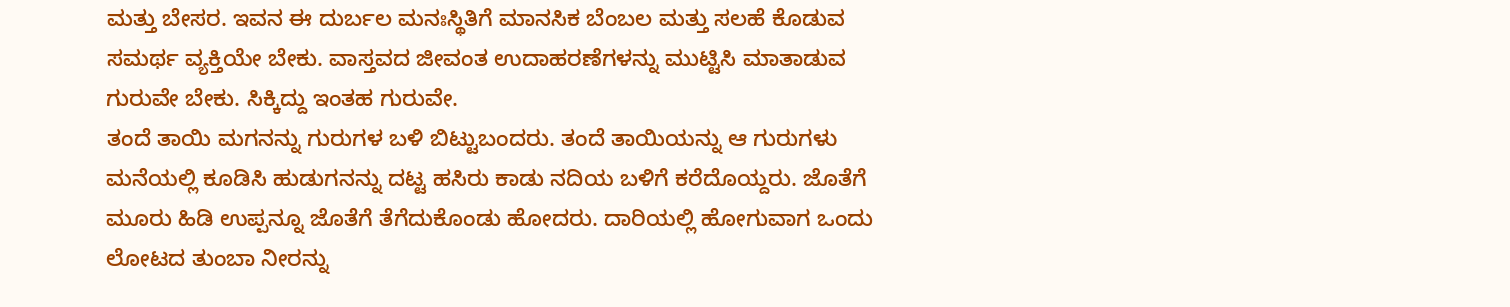ಮತ್ತು ಬೇಸರ. ಇವನ ಈ ದುರ್ಬಲ ಮನಃಸ್ಥಿತಿಗೆ ಮಾನಸಿಕ ಬೆಂಬಲ ಮತ್ತು ಸಲಹೆ ಕೊಡುವ ಸಮರ್ಥ ವ್ಯಕ್ತಿಯೇ ಬೇಕು. ವಾಸ್ತವದ ಜೀವಂತ ಉದಾಹರಣೆಗಳನ್ನು ಮುಟ್ಟಿಸಿ ಮಾತಾಡುವ ಗುರುವೇ ಬೇಕು. ಸಿಕ್ಕಿದ್ದು ಇಂತಹ ಗುರುವೇ.
ತಂದೆ ತಾಯಿ ಮಗನನ್ನು ಗುರುಗಳ ಬಳಿ ಬಿಟ್ಟುಬಂದರು. ತಂದೆ ತಾಯಿಯನ್ನು ಆ ಗುರುಗಳು ಮನೆಯಲ್ಲಿ ಕೂಡಿಸಿ ಹುಡುಗನನ್ನು ದಟ್ಟ ಹಸಿರು ಕಾಡು ನದಿಯ ಬಳಿಗೆ ಕರೆದೊಯ್ದರು. ಜೊತೆಗೆ ಮೂರು ಹಿಡಿ ಉಪ್ಪನ್ನೂ ಜೊತೆಗೆ ತೆಗೆದುಕೊಂಡು ಹೋದರು. ದಾರಿಯಲ್ಲಿ ಹೋಗುವಾಗ ಒಂದು ಲೋಟದ ತುಂಬಾ ನೀರನ್ನು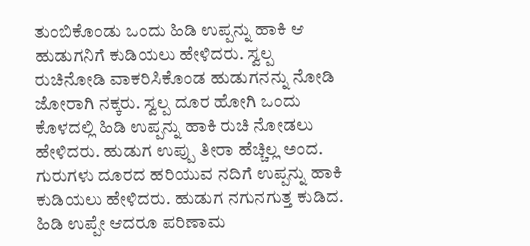ತುಂಬಿಕೊಂಡು ಒಂದು ಹಿಡಿ ಉಪ್ಪನ್ನು ಹಾಕಿ ಆ ಹುಡುಗನಿಗೆ ಕುಡಿಯಲು ಹೇಳಿದರು. ಸ್ವಲ್ಪ ರುಚಿನೋಡಿ ವಾಕರಿಸಿಕೊಂಡ ಹುಡುಗನನ್ನು ನೋಡಿ ಜೋರಾಗಿ ನಕ್ಕರು. ಸ್ವಲ್ಪ ದೂರ ಹೋಗಿ ಒಂದು ಕೊಳದಲ್ಲಿ ಹಿಡಿ ಉಪ್ಪನ್ನು ಹಾಕಿ ರುಚಿ ನೋಡಲು ಹೇಳಿದರು. ಹುಡುಗ ಉಪ್ಪು ತೀರಾ ಹೆಚ್ಚಿಲ್ಲ ಅಂದ. ಗುರುಗಳು ದೂರದ ಹರಿಯುವ ನದಿಗೆ ಉಪ್ಪನ್ನು ಹಾಕಿ ಕುಡಿಯಲು ಹೇಳಿದರು. ಹುಡುಗ ನಗುನಗುತ್ತ ಕುಡಿದ. ಹಿಡಿ ಉಪ್ಪೇ ಆದರೂ ಪರಿಣಾಮ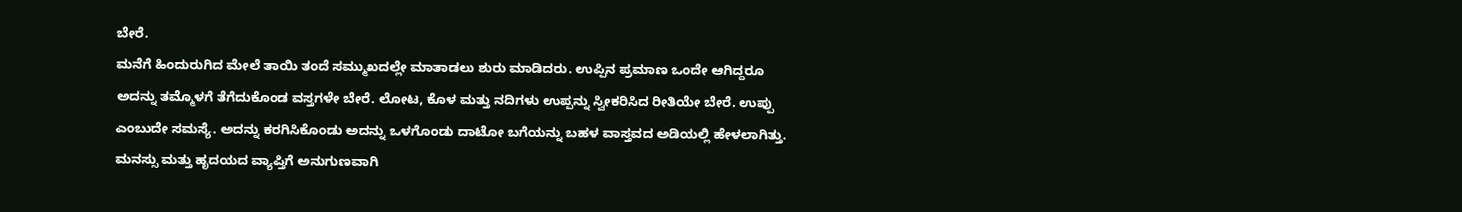ಬೇರೆ.
ಮನೆಗೆ ಹಿಂದುರುಗಿದ ಮೇಲೆ ತಾಯಿ ತಂದೆ ಸಮ್ಮುಖದಲ್ಲೇ ಮಾತಾಡಲು ಶುರು ಮಾಡಿದರು. ಉಪ್ಪಿನ ಪ್ರಮಾಣ ಒಂದೇ ಆಗಿದ್ದರೂ ಅದನ್ನು ತಮ್ಮೊಳಗೆ ತೆಗೆದುಕೊಂಡ ವಸ್ತಗಳೇ ಬೇರೆ. ಲೋಟ, ಕೊಳ ಮತ್ತು ನದಿಗಳು ಉಪ್ಪನ್ನು ಸ್ವೀಕರಿಸಿದ ರೀತಿಯೇ ಬೇರೆ. ಉಪ್ಪು ಎಂಬುದೇ ಸಮಸ್ಯೆ. ಅದನ್ನು ಕರಗಿಸಿಕೊಂಡು ಅದನ್ನು ಒಳಗೊಂಡು ದಾಟೋ ಬಗೆಯನ್ನು ಬಹಳ ವಾಸ್ತವದ ಅಡಿಯಲ್ಲಿ ಹೇಳಲಾಗಿತ್ತು. ಮನಸ್ಸು ಮತ್ತು ಹೃದಯದ ವ್ಯಾಪ್ತಿಗೆ ಅನುಗುಣವಾಗಿ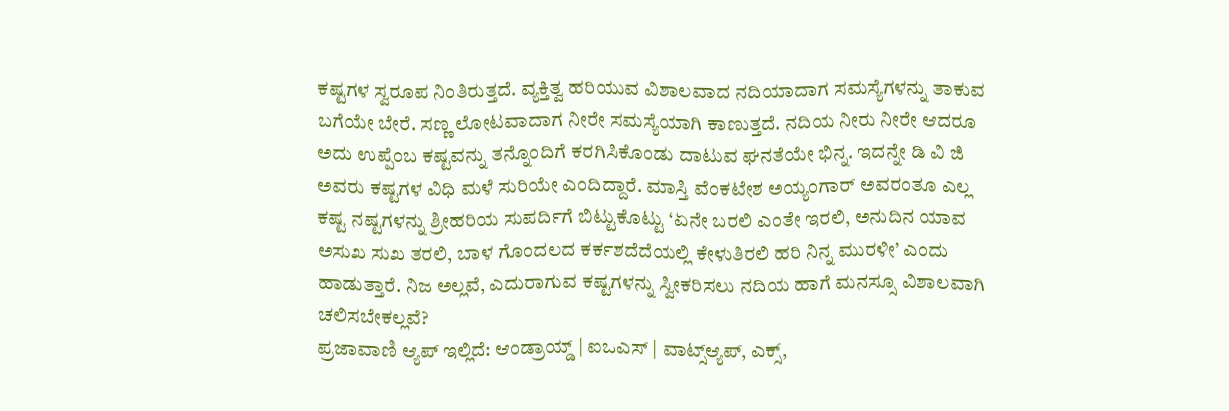ಕಷ್ಟಗಳ ಸ್ವರೂಪ ನಿಂತಿರುತ್ತದೆ. ವ್ಯಕ್ತಿತ್ವ ಹರಿಯುವ ವಿಶಾಲವಾದ ನದಿಯಾದಾಗ ಸಮಸ್ಯೆಗಳನ್ನು ತಾಕುವ ಬಗೆಯೇ ಬೇರೆ. ಸಣ್ಣ ಲೋಟವಾದಾಗ ನೀರೇ ಸಮಸ್ಯೆಯಾಗಿ ಕಾಣುತ್ತದೆ. ನದಿಯ ನೀರು ನೀರೇ ಆದರೂ ಅದು ಉಪ್ಪೆಂಬ ಕಷ್ಟವನ್ನು ತನ್ನೊಂದಿಗೆ ಕರಗಿಸಿಕೊಂಡು ದಾಟುವ ಘನತೆಯೇ ಭಿನ್ನ. ಇದನ್ನೇ ಡಿ ವಿ ಜಿ ಅವರು ಕಷ್ಟಗಳ ವಿಧಿ ಮಳೆ ಸುರಿಯೇ ಎಂದಿದ್ದಾರೆ. ಮಾಸ್ತಿ ವೆಂಕಟೇಶ ಅಯ್ಯಂಗಾರ್ ಅವರಂತೂ ಎಲ್ಲ ಕಷ್ಟ ನಷ್ಟಗಳನ್ನು ಶ್ರೀಹರಿಯ ಸುಪರ್ದಿಗೆ ಬಿಟ್ಟುಕೊಟ್ಟು ‘ಏನೇ ಬರಲಿ ಎಂತೇ ಇರಲಿ, ಅನುದಿನ ಯಾವ ಅಸುಖ ಸುಖ ತರಲಿ, ಬಾಳ ಗೊಂದಲದ ಕರ್ಕಶದೆದೆಯಲ್ಲಿ ಕೇಳುತಿರಲಿ ಹರಿ ನಿನ್ನ ಮುರಳೀ’ ಎಂದು ಹಾಡುತ್ತಾರೆ. ನಿಜ ಅಲ್ಲವೆ, ಎದುರಾಗುವ ಕಷ್ಟಗಳನ್ನು ಸ್ವೀಕರಿಸಲು ನದಿಯ ಹಾಗೆ ಮನಸ್ಸೂ ವಿಶಾಲವಾಗಿ ಚಲಿಸಬೇಕಲ್ಲವೆ?
ಪ್ರಜಾವಾಣಿ ಆ್ಯಪ್ ಇಲ್ಲಿದೆ: ಆಂಡ್ರಾಯ್ಡ್ | ಐಒಎಸ್ | ವಾಟ್ಸ್ಆ್ಯಪ್, ಎಕ್ಸ್,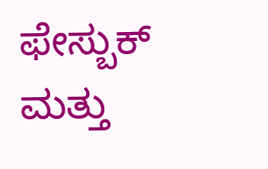ಫೇಸ್ಬುಕ್ ಮತ್ತು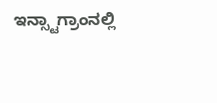ಇನ್ಸ್ಟಾಗ್ರಾಂನಲ್ಲಿ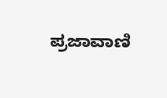ಪ್ರಜಾವಾಣಿ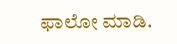ಫಾಲೋ ಮಾಡಿ.